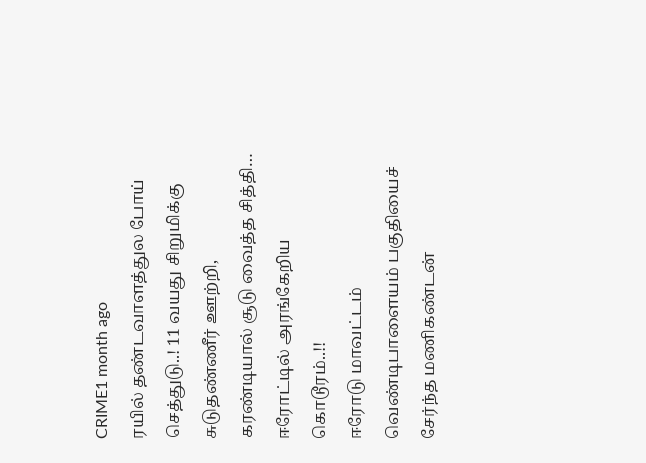CRIME1 month ago
ரயில் தண்டவாளத்துல போய் செத்துடு..! 11 வயது சிறுமிக்கு சுடுதண்ணீர் ஊற்றி, கரண்டியால் சூடு வைத்த சித்தி… ஈரோட்டில் அரங்கேறிய கொடூரம்..!!
ஈரோடு மாவட்டம் வெண்டிபாளையம் பகுதியைச் சேர்ந்த மணிகண்டன்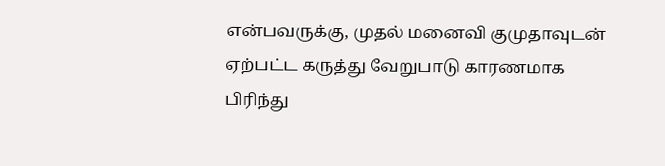என்பவருக்கு, முதல் மனைவி குமுதாவுடன் ஏற்பட்ட கருத்து வேறுபாடு காரணமாக பிரிந்து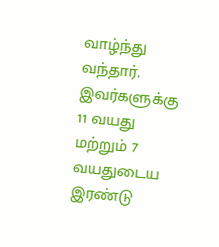வாழ்ந்து வந்தார். இவர்களுக்கு 11 வயது மற்றும் 7 வயதுடைய இரண்டு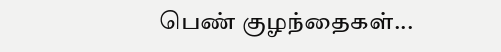பெண் குழந்தைகள்...